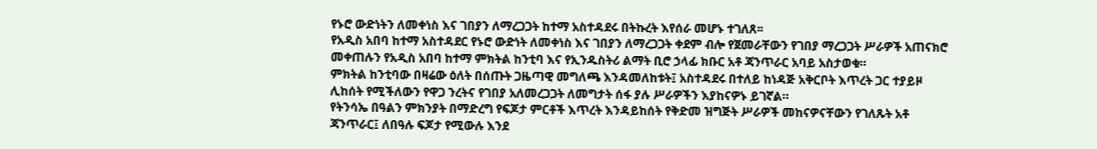የኑሮ ውድነትን ለመቀነስ እና ገበያን ለማረጋጋት ከተማ አስተዳደሩ በትኩረት እየሰራ መሆኑ ተገለጸ፡፡
የአዲስ አበባ ከተማ አስተዳደር የኑሮ ውድነት ለመቀነስ እና ገበያን ለማረጋጋት ቀደም ብሎ የጀመራቸውን የገበያ ማረጋጋት ሥራዎች አጠናክሮ መቀጠሉን የአዲስ አበባ ከተማ ምክትል ከንቲባ እና የኢንዱስትሪ ልማት ቢሮ ኃላፊ ክቡር አቶ ጃንጥራር አባይ አስታወቁ።
ምክትል ከንቲባው በዛሬው ዕለት በሰጡት ጋዜጣዊ መግለጫ እንዳመለከቱት፤ አስተዳደሩ በተለይ ከነዳጅ አቅርቦት እጥረት ጋር ተያይዞ ሊከሰት የሚችለውን የዋጋ ንረትና የገበያ አለመረጋጋት ለመግታት ሰፋ ያሉ ሥራዎችን እያከናዎኑ ይገኛል።
የትንሳኤ በዓልን ምክንያት በማድረግ የፍጆታ ምርቶች እጥረት እንዳይከሰት የቅድመ ዝግጅት ሥራዎች መከናዎናቸውን የገለጹት አቶ ጃንጥራር፤ ለበዓሉ ፍጆታ የሚውሉ እንደ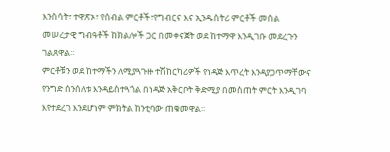እንስሳት፣ ተዋጽኦ፣ የሰብል ምርቶች፣የግብርና እና ኢንዱስትሪ ምርቶች መሰል መሠረታዊ ግብዓቶች ከክልሎች ጋር በመቀናጀት ወደ ከተማዋ እንዲገቡ መደረጉን ገልጸዋል።
ምርቶቹን ወደ ከተማችን ለሚያጓጉዙ ተሽከርካሪዎች የነዳጅ እጥረት እንዳያጋጥማቸውና የንግድ ሰንሰለቱ እንዳይስተጓጎል በነዳጅ አቅርቦት ቅድሚያ በመስጠት ምርት እንዲገባ እየተደረገ እንደሆነም ምክትል ከንቲባው ጠቁመዋል፡፡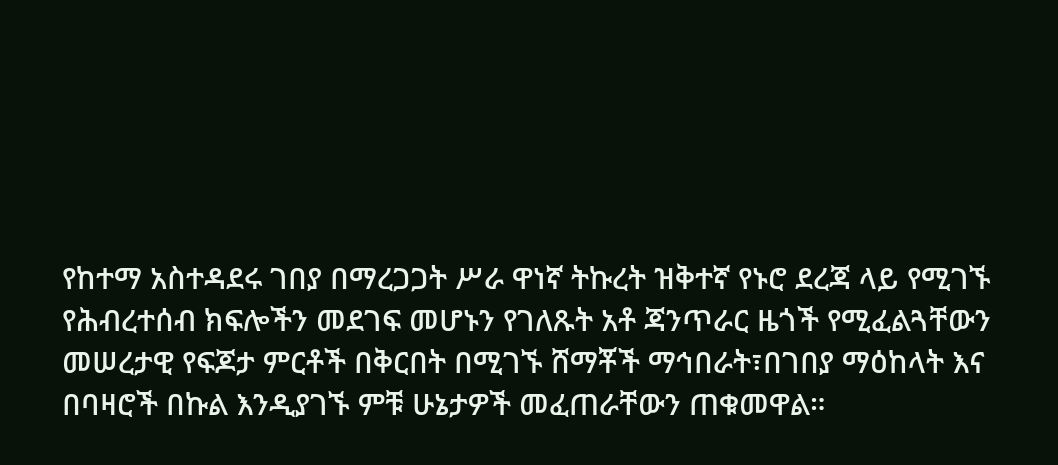የከተማ አስተዳደሩ ገበያ በማረጋጋት ሥራ ዋነኛ ትኩረት ዝቅተኛ የኑሮ ደረጃ ላይ የሚገኙ የሕብረተሰብ ክፍሎችን መደገፍ መሆኑን የገለጹት አቶ ጃንጥራር ዜጎች የሚፈልጓቸውን መሠረታዊ የፍጆታ ምርቶች በቅርበት በሚገኙ ሸማቾች ማኅበራት፣በገበያ ማዕከላት እና በባዛሮች በኩል እንዲያገኙ ምቹ ሁኔታዎች መፈጠራቸውን ጠቁመዋል።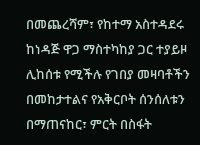በመጨረሻም፣ የከተማ አስተዳደሩ ከነዳጅ ዋጋ ማስተካከያ ጋር ተያይዞ ሊከሰቱ የሚችሉ የገበያ መዛባቶችን በመከታተልና የአቅርቦት ሰንሰለቱን በማጠናከር፣ ምርት በስፋት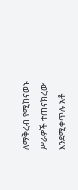ለማቅረብ የሚከናወኑ ሥራዎች ተጠናክረው እንደሚቀጥሉ አቶ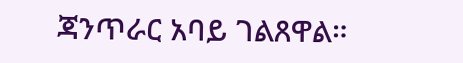ጃንጥራር አባይ ገልጸዋል።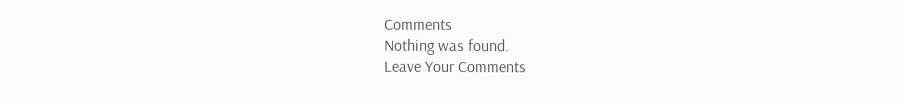Comments
Nothing was found.
Leave Your Comments